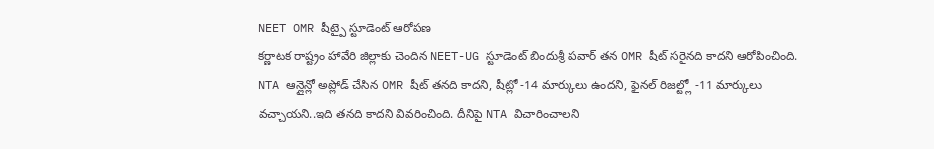NEET OMR షీట్పై స్టూడెంట్ ఆరోపణ
కర్ణాటక రాష్ట్రం హావేరి జిల్లాకు చెందిన NEET-UG స్టూడెంట్ బిందుశ్రీ పవార్ తన OMR షీట్ సరైనది కాదని ఆరోపించింది. NTA ఆన్లైన్లో అప్లోడ్ చేసిన OMR షీట్ తనది కాదని, షీట్లో -14 మార్కులు ఉందని, ఫైనల్ రిజల్ట్లో -11 మార్కులు వచ్చాయని..ఇది తనది కాదని వివరించింది. దీనిపై NTA విచారించాలని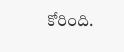కోరింది.